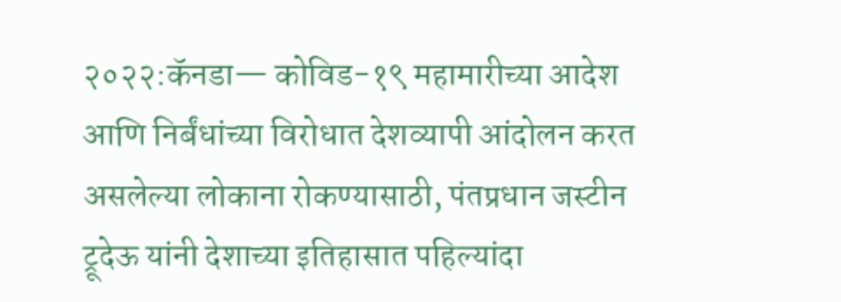२०२२:कॅनडा— कोविड-१९ महामारीच्या आदेश आणि निर्बंधांच्या विरोधात देशव्यापी आंदोलन करत असलेल्या लोकाना रोकण्यासाठी, पंतप्रधान जस्टीन ट्रूदेऊ यांनी देशाच्या इतिहासात पहिल्यांदा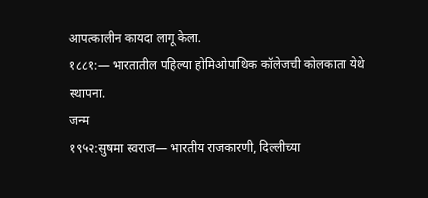आपत्कालीन कायदा लागू केला.
१८८१:— भारतातील पहिल्या होमिओपाथिक कॉलेजची कोलकाता येथे स्थापना.
जन्म
१९५२:सुषमा स्वराज— भारतीय राजकारणी, दिल्लीच्या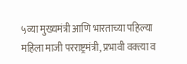५व्या मुख्यमंत्री आणि भारताच्या पहिल्या महिला माजी परराष्ट्रमंत्री, प्रभावी वक्त्या व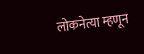लोकनेत्या म्हणून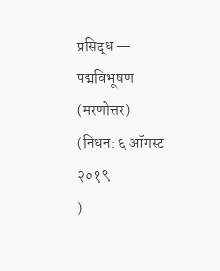प्रसिद्ध — पद्मविभूषण (मरणोत्तर)
(निधन: ६ ऑगस्ट २०१९
)